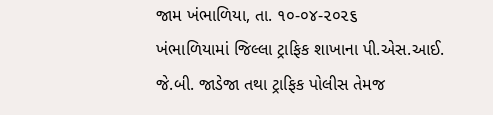જામ ખંભાળિયા, તા. ૧૦-૦૪-૨૦૨૬
ખંભાળિયામાં જિલ્લા ટ્રાફિક શાખાના પી.એસ.આઈ. જે.બી. જાડેજા તથા ટ્રાફિક પોલીસ તેમજ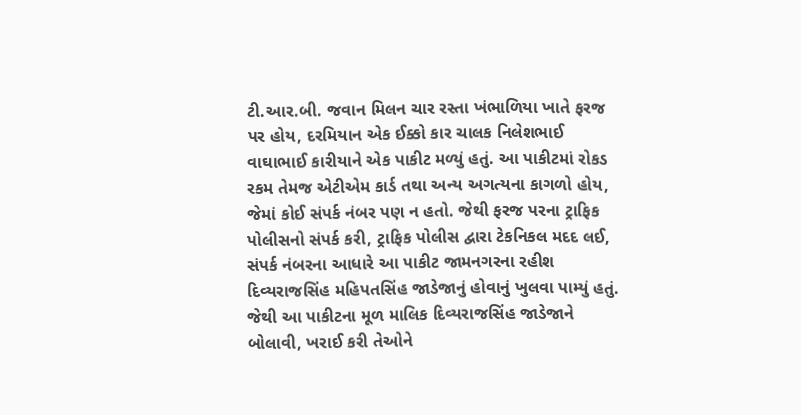ટી.આર.બી. જવાન મિલન ચાર રસ્તા ખંભાળિયા ખાતે ફરજ પર હોય, દરમિયાન એક ઈક્કો કાર ચાલક નિલેશભાઈ વાઘાભાઈ કારીયાને એક પાકીટ મળ્યું હતું. આ પાકીટમાં રોકડ રકમ તેમજ એટીએમ કાર્ડ તથા અન્ય અગત્યના કાગળો હોય, જેમાં કોઈ સંપર્ક નંબર પણ ન હતો. જેથી ફરજ પરના ટ્રાફિક પોલીસનો સંપર્ક કરી, ટ્રાફિક પોલીસ દ્વારા ટેકનિકલ મદદ લઈ, સંપર્ક નંબરના આધારે આ પાકીટ જામનગરના રહીશ દિવ્યરાજસિંહ મહિપતસિંહ જાડેજાનું હોવાનું ખુલવા પામ્યું હતું. જેથી આ પાકીટના મૂળ માલિક દિવ્યરાજસિંહ જાડેજાને બોલાવી, ખરાઈ કરી તેઓને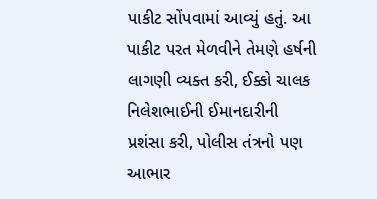પાકીટ સોંપવામાં આવ્યું હતું. આ પાકીટ પરત મેળવીને તેમણે હર્ષની લાગણી વ્યક્ત કરી, ઈક્કો ચાલક નિલેશભાઈની ઈમાનદારીની પ્રશંસા કરી, પોલીસ તંત્રનો પણ આભાર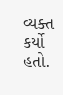વ્યક્ત કર્યો હતો.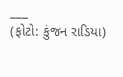___
(ફોટો: કુંજન રાડિયા)